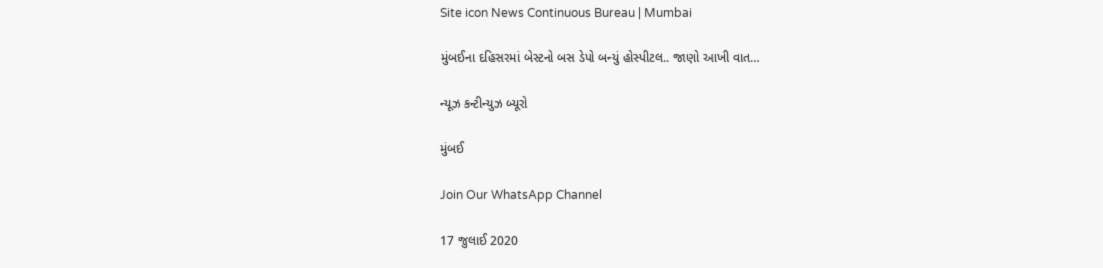Site icon News Continuous Bureau | Mumbai

મુંબઈના દહિસરમાં બેસ્ટનો બસ ડેપો બન્યું હોસ્પીટલ.. જાણો આખી વાત…

ન્યૂઝ કન્ટીન્યુઝ બ્યૂરો

મુંબઈ

Join Our WhatsApp Channel

17 જુલાઈ 2020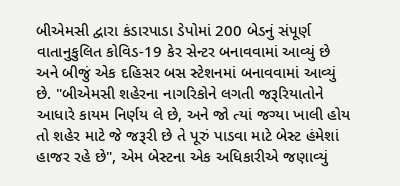બીએમસી દ્વારા કંડારપાડા ડેપોમાં 200 બેડનું સંપૂર્ણ વાતાનુકુલિત કોવિડ-19 કેર સેન્ટર બનાવવામાં આવ્યું છે અને બીજું એક દહિસર બસ સ્ટેશનમાં બનાવવામાં આવ્યું છે. "બીએમસી શહેરના નાગરિકોને લગતી જરૂરિયાતોને આધારે કાયમ નિર્ણય લે છે, અને જો ત્યાં જગ્યા ખાલી હોય તો શહેર માટે જે જરૂરી છે તે પૂરું પાડવા માટે બેસ્ટ હંમેશાં હાજર રહે છે", એમ બેસ્ટના એક અધિકારીએ જણાવ્યું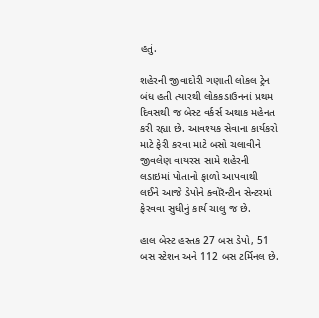હતું.

શહેરની જીવાદોરી ગણાતી લોકલ ટ્રેન બંધ હતી ત્યારથી લોકકડાઉનનાં પ્રથમ દિવસથી જ બેસ્ટ વર્કર્સ અથાક મહેનત કરી રહ્યા છે. આવશ્યક સેવાના કાર્યકરો માટે ફેરી કરવા માટે બસો ચલાવીને જીવલેણ વાયરસ સામે શહેરની લડાઇમાં પોતાનો ફાળો આપવાથી લઈને આજે ડેપોને ક્વોરૅન્ટીન સેન્ટરમાં ફેરવવા સુધીનું કાર્ય ચાલુ જ છે.

હાલ બેસ્ટ હસ્તક 27 બસ ડેપો, 51 બસ સ્ટેશન અને 112 બસ ટર્મિનલ છે.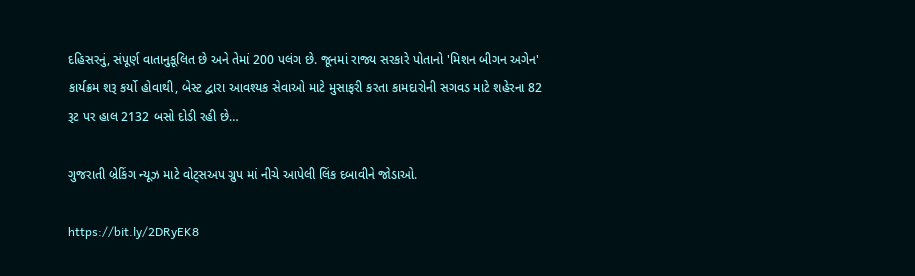દહિસરનું, સંપૂર્ણ વાતાનુકૂલિત છે અને તેમાં 200 પલંગ છે. જૂનમાં રાજ્ય સરકારે પોતાનો 'મિશન બીગન અગેન' કાર્યક્રમ શરૂ કર્યો હોવાથી, બેસ્ટ દ્વારા આવશ્યક સેવાઓ માટે મુસાફરી કરતા કામદારોની સગવડ માટે શહેરના 82 રૂટ પર હાલ 2132 બસો દોડી રહી છે…

ગુજરાતી બ્રેકિંગ ન્યૂઝ માટે વોટ્સઅપ ગ્રુપ માં નીચે આપેલી લિંક દબાવીને જોડાઓ.

https://bit.ly/2DRyEK8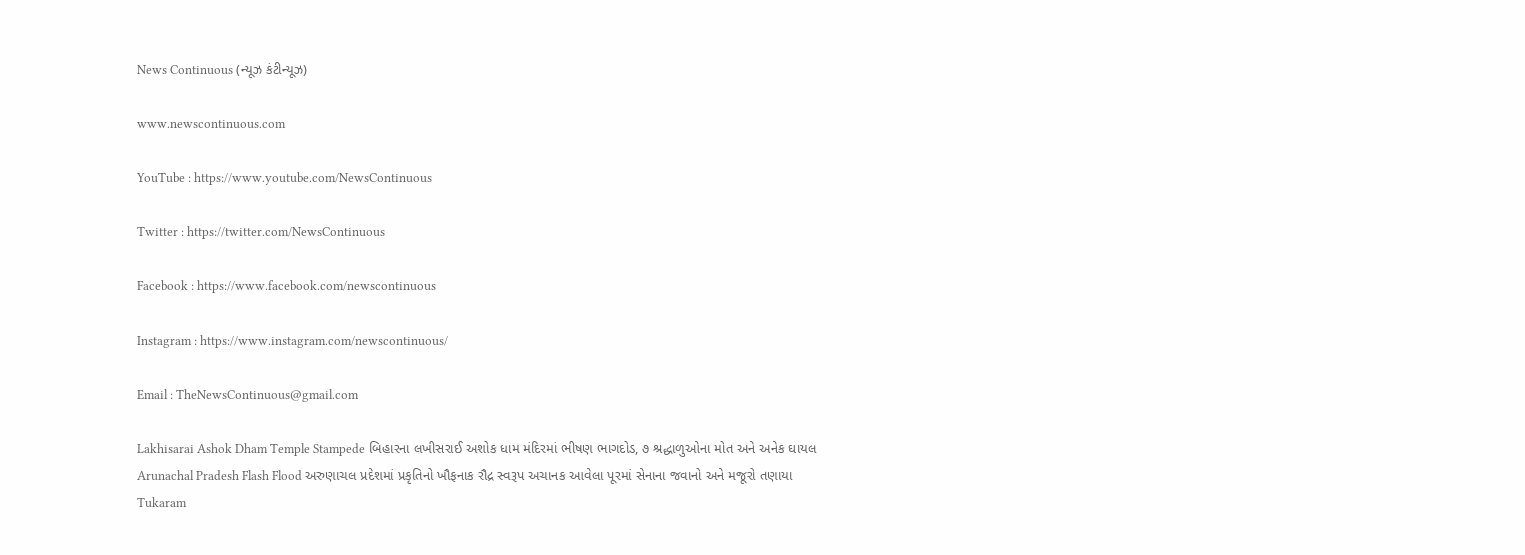News Continuous (ન્યૂઝ કંટીન્યૂઝ)

www.newscontinuous.com

YouTube : https://www.youtube.com/NewsContinuous

Twitter : https://twitter.com/NewsContinuous

Facebook : https://www.facebook.com/newscontinuous

Instagram : https://www.instagram.com/newscontinuous/

Email : TheNewsContinuous@gmail.com

Lakhisarai Ashok Dham Temple Stampede બિહારના લખીસરાઈ અશોક ધામ મંદિરમાં ભીષણ ભાગદોડ, ૭ શ્રદ્ધાળુઓના મોત અને અનેક ઘાયલ
Arunachal Pradesh Flash Flood અરુણાચલ પ્રદેશમાં પ્રકૃતિનો ખૌફનાક રૌદ્ર સ્વરૂપ અચાનક આવેલા પૂરમાં સેનાના જવાનો અને મજૂરો તણાયા
Tukaram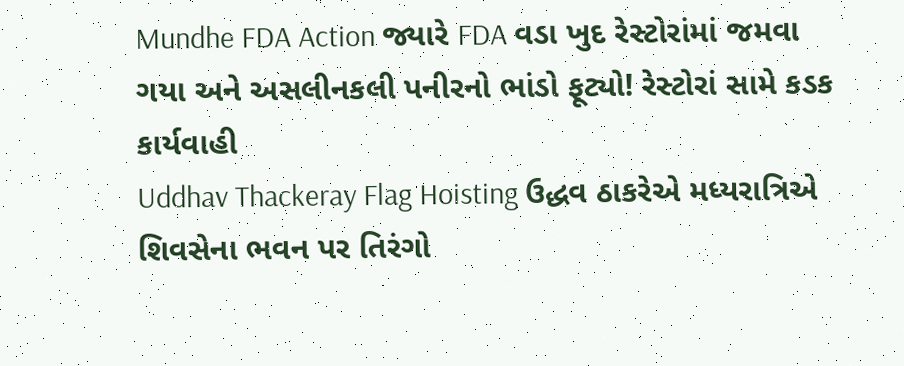Mundhe FDA Action જ્યારે FDA વડા ખુદ રેસ્ટોરાંમાં જમવા ગયા અને અસલીનકલી પનીરનો ભાંડો ફૂટ્યો! રેસ્ટોરાં સામે કડક કાર્યવાહી
Uddhav Thackeray Flag Hoisting ઉદ્ધવ ઠાકરેએ મધ્યરાત્રિએ શિવસેના ભવન પર તિરંગો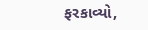ફરકાવ્યો,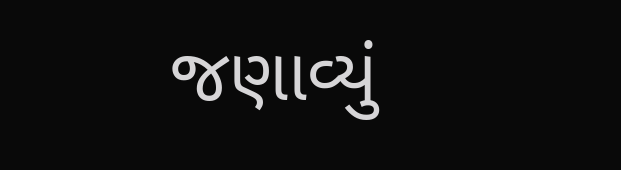જણાવ્યું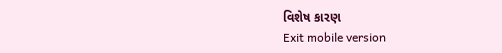વિશેષ કારણ
Exit mobile version